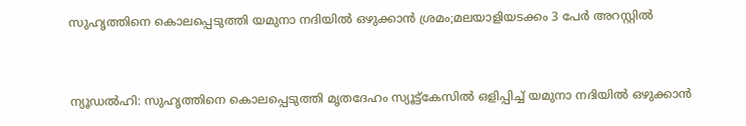സുഹൃത്തിനെ കൊലപ്പെടുത്തി യമുനാ നദിയില്‍ ഒഴുക്കാന്‍ ശ്രമം;മലയാളിയടക്കം 3 പേര്‍ അറസ്റ്റില്‍


ന്യൂഡല്‍ഹി: സുഹൃത്തിനെ കൊലപ്പെടുത്തി മൃതദേഹം സ്യൂട്ട്കേസില്‍ ഒളിപ്പിച്ച്‌ യമുനാ നദിയില്‍ ഒഴുക്കാന്‍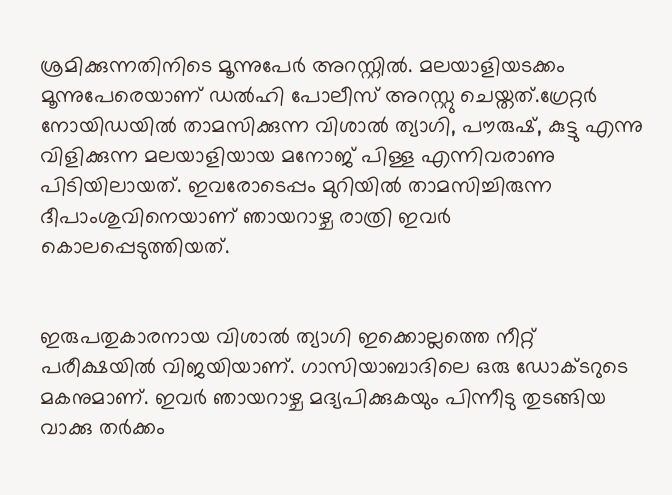ശ്രമിക്കുന്നതിനിടെ മൂന്നുപേര്‍ അറസ്റ്റില്‍. മലയാളിയടക്കം മൂന്നുപേരെയാണ് ഡല്‍ഹി പോലീസ് അറസ്റ്റു ചെയ്തത്.ഗ്രേറ്റര്‍ നോയിഡയില്‍ താമസിക്കുന്ന വിശാല്‍ ത്യാഗി, പൗരുഷ്, കുട്ടു എന്നു വിളിക്കുന്ന മലയാളിയായ മനോജ് പിള്ള എന്നിവരാണു പിടിയിലായത്. ഇവരോടെപ്പം മുറിയില്‍ താമസിച്ചിരുന്ന ദീപാംശുവിനെയാണ് ഞായറാഴ്ച രാത്രി ഇവര്‍ കൊലപ്പെടുത്തിയത്.


ഇരുപതുകാരനായ വിശാല്‍ ത്യാഗി ഇക്കൊല്ലത്തെ നീറ്റ് പരീക്ഷയില്‍ വിജയിയാണ്. ഗാസിയാബാദിലെ ഒരു ഡോക്ടറുടെ മകനുമാണ്. ഇവര്‍ ഞായറാഴ്ച മദ്യപിക്കുകയും പിന്നീടു തുടങ്ങിയ വാക്കു തര്‍ക്കം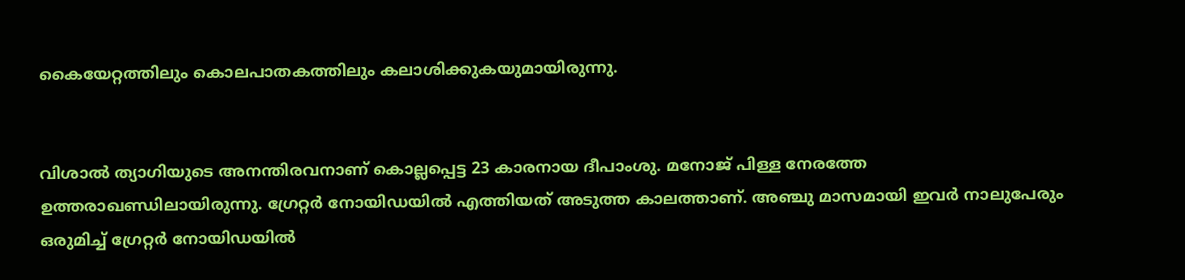കൈയേറ്റത്തിലും കൊലപാതകത്തിലും കലാശിക്കുകയുമായിരുന്നു.


വിശാല്‍ ത്യാഗിയുടെ അനന്തിരവനാണ് കൊല്ലപ്പെട്ട 23 കാരനായ ദീപാംശു. മനോജ് പിള്ള നേരത്തേ ഉത്തരാഖണ്ഡിലായിരുന്നു. ഗ്രേറ്റര്‍ നോയിഡയില്‍ എത്തിയത് അടുത്ത കാലത്താണ്. അഞ്ചു മാസമായി ഇവര്‍ നാലുപേരും ഒരുമിച്ച്‌ ഗ്രേറ്റര്‍ നോയിഡയില്‍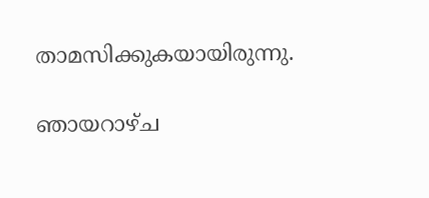താമസിക്കുകയായിരുന്നു.

ഞായറാഴ്ച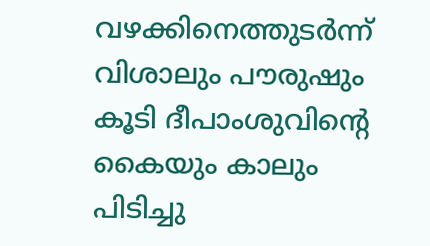വഴക്കിനെത്തുടര്‍ന്ന് വിശാലും പൗരുഷും കൂടി ദീപാംശുവിന്റെ കൈയും കാലും പിടിച്ചു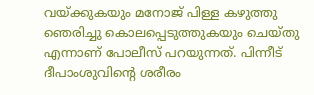വയ്ക്കുകയും മനോജ് പിള്ള കഴുത്തു ഞെരിച്ചു കൊലപ്പെടുത്തുകയും ചെയ്തു എന്നാണ് പോലീസ് പറയുന്നത്. പിന്നീട് ദീപാംശുവിന്റെ ശരീരം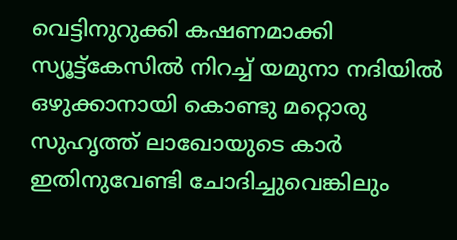വെട്ടിനുറുക്കി കഷണമാക്കി സ്യൂട്ട്കേസില്‍ നിറച്ച്‌ യമുനാ നദിയില്‍ ഒഴുക്കാനായി കൊണ്ടു മറ്റൊരു സുഹൃത്ത് ലാഖോയുടെ കാര്‍ ഇതിനുവേണ്ടി ചോദിച്ചുവെങ്കിലും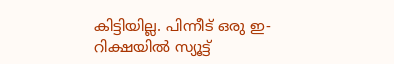കിട്ടിയില്ല. പിന്നീട് ഒരു ഇ-റിക്ഷയില്‍ സ്യൂട്ട്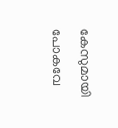കേസുമായി പോകവേ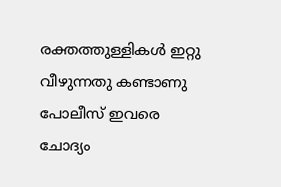രക്തത്തുള്ളികള്‍ ഇറ്റു വീഴുന്നതു കണ്ടാണു പോലീസ് ഇവരെ ചോദ്യം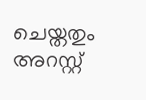ചെയ്തതും അറസ്റ്റ്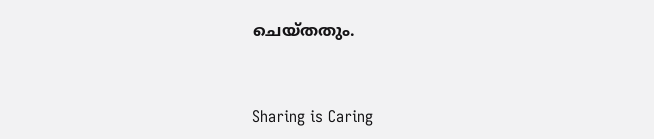ചെയ്തതും.



Sharing is Caring